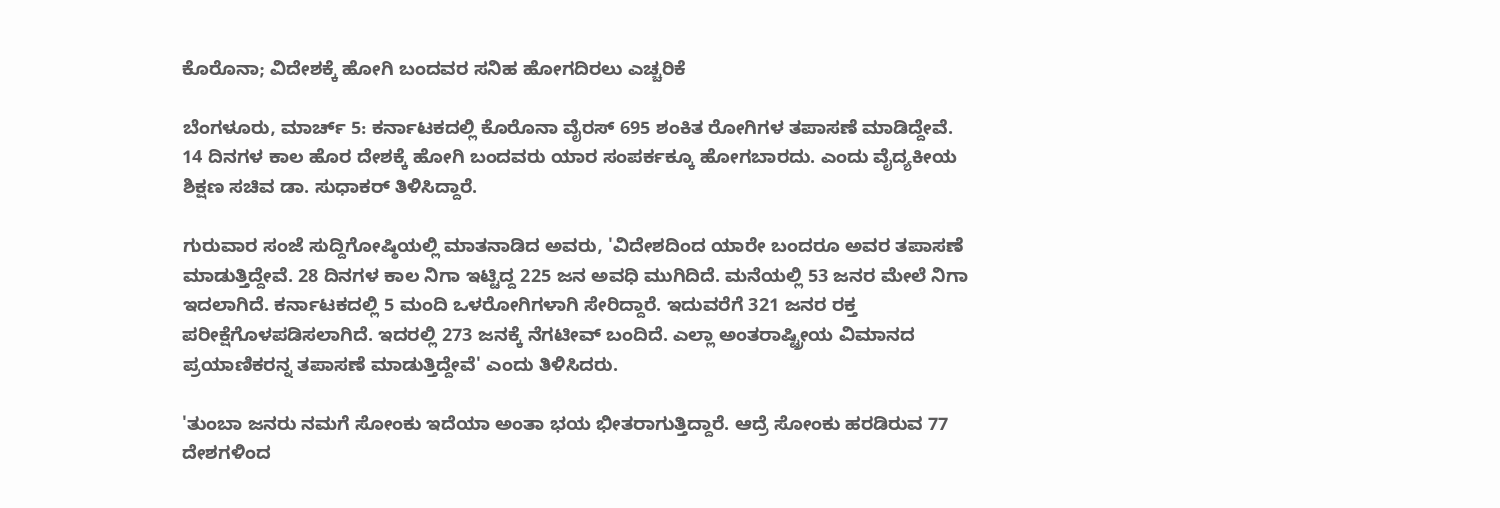ಕೊರೊನಾ; ವಿದೇಶಕ್ಕೆ ಹೋಗಿ ಬಂದವರ ಸನಿಹ ಹೋಗದಿರಲು ಎಚ್ಚರಿಕೆ

ಬೆಂಗಳೂರು, ಮಾರ್ಚ್ 5: ಕರ್ನಾಟಕದಲ್ಲಿ ಕೊರೊನಾ ವೈರಸ್ 695 ಶಂಕಿತ ರೋಗಿಗಳ ತಪಾಸಣೆ ಮಾಡಿದ್ದೇವೆ. 14 ದಿನಗಳ ಕಾಲ ಹೊರ ದೇಶಕ್ಕೆ ಹೋಗಿ ಬಂದವರು ಯಾರ ಸಂಪರ್ಕಕ್ಕೂ ಹೋಗಬಾರದು. ಎಂದು ವೈದ್ಯಕೀಯ ಶಿಕ್ಷಣ ಸಚಿವ ಡಾ. ಸುಧಾಕರ್ ತಿಳಿಸಿದ್ದಾರೆ.

ಗುರುವಾರ ಸಂಜೆ ಸುದ್ದಿಗೋಷ್ಠಿಯಲ್ಲಿ ಮಾತನಾಡಿದ ಅವರು, 'ವಿದೇಶದಿಂದ ಯಾರೇ ಬಂದರೂ ಅವರ ತಪಾಸಣೆ ಮಾಡುತ್ತಿದ್ದೇವೆ. 28 ದಿನಗಳ ಕಾಲ ನಿಗಾ ಇಟ್ಟಿದ್ದ 225 ಜನ ಅವಧಿ ಮುಗಿದಿದೆ. ಮನೆಯಲ್ಲಿ 53 ಜನರ ಮೇಲೆ ನಿಗಾ ಇದಲಾಗಿದೆ. ಕರ್ನಾಟಕದಲ್ಲಿ 5 ಮಂದಿ ಒಳರೋಗಿಗಳಾಗಿ ಸೇರಿದ್ದಾರೆ. ಇದುವರೆಗೆ 321 ಜನರ ರಕ್ತ ಪರೀಕ್ಷೆಗೊಳಪಡಿಸಲಾಗಿದೆ. ಇದರಲ್ಲಿ 273 ಜನಕ್ಕೆ ನೆಗಟೀವ್ ಬಂದಿದೆ. ಎಲ್ಲಾ ಅಂತರಾಷ್ಟ್ರೀಯ ವಿಮಾನದ ಪ್ರಯಾಣಿಕರನ್ನ ತಪಾಸಣೆ ಮಾಡುತ್ತಿದ್ದೇವೆ' ಎಂದು ತಿಳಿಸಿದರು.

'ತುಂಬಾ ಜನರು ನಮಗೆ ಸೋಂಕು ಇದೆಯಾ ಅಂತಾ ಭಯ ಭೀತರಾಗುತ್ತಿದ್ದಾರೆ. ಆದ್ರೆ ಸೋಂಕು ಹರಡಿರುವ 77 ದೇಶಗಳಿಂದ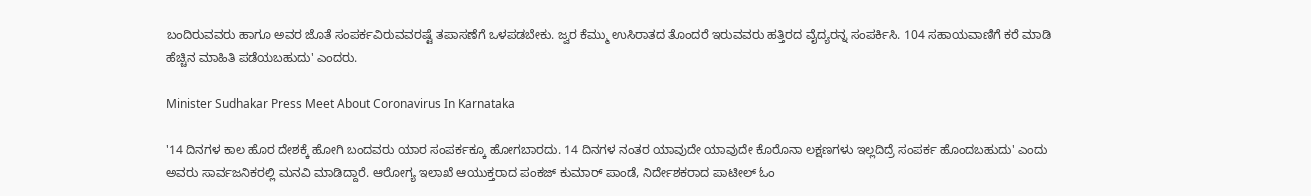ಬಂದಿರುವವರು ಹಾಗೂ ಅವರ ಜೊತೆ ಸಂಪರ್ಕವಿರುವವರಷ್ಟೆ ತಪಾಸಣೆಗೆ ಒಳಪಡಬೇಕು. ಜ್ವರ ಕೆಮ್ಮು ಉಸಿರಾತದ ತೊಂದರೆ ಇರುವವರು ಹತ್ತಿರದ ವೈದ್ಯರನ್ನ ಸಂಪರ್ಕಿಸಿ. 104 ಸಹಾಯವಾಣಿಗೆ ಕರೆ ಮಾಡಿ ಹೆಚ್ಚಿನ ಮಾಹಿತಿ ಪಡೆಯಬಹುದು' ಎಂದರು.

Minister Sudhakar Press Meet About Coronavirus In Karnataka

'14 ದಿನಗಳ ಕಾಲ ಹೊರ ದೇಶಕ್ಕೆ ಹೋಗಿ ಬಂದವರು ಯಾರ ಸಂಪರ್ಕಕ್ಕೂ ಹೋಗಬಾರದು. 14 ದಿನಗಳ ನಂತರ ಯಾವುದೇ ಯಾವುದೇ ಕೊರೊನಾ ಲಕ್ಷಣಗಳು ಇಲ್ಲದಿದ್ರೆ ಸಂಪರ್ಕ ಹೊಂದಬಹುದು' ಎಂದು ಅವರು ಸಾರ್ವಜನಿಕರಲ್ಲಿ ಮನವಿ ಮಾಡಿದ್ದಾರೆ. ಆರೋಗ್ಯ ಇಲಾಖೆ ಆಯುಕ್ತರಾದ ಪಂಕಜ್ ಕುಮಾರ್ ಪಾಂಡೆ, ನಿರ್ದೇಶಕರಾದ ಪಾಟೀಲ್ ಓಂ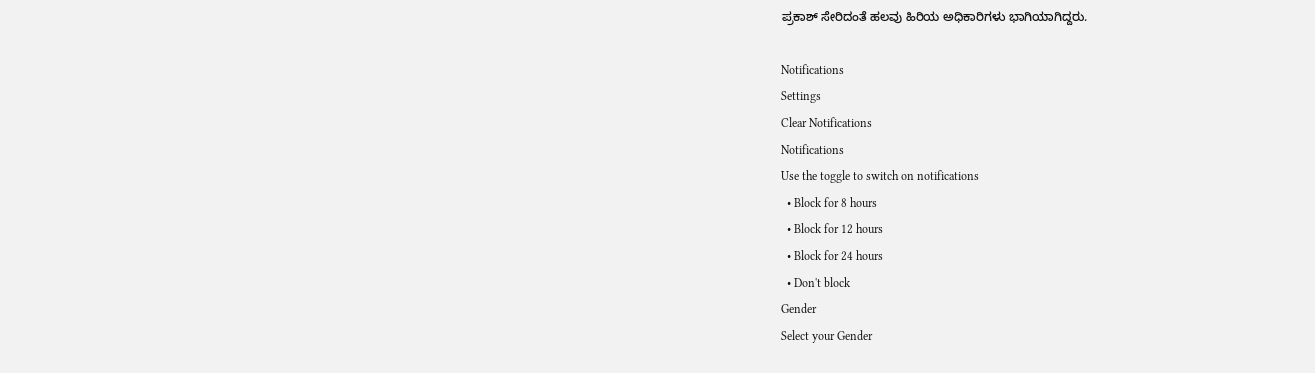ಪ್ರಕಾಶ್ ಸೇರಿದಂತೆ ಹಲವು ಹಿರಿಯ ಅಧಿಕಾರಿಗಳು ಭಾಗಿಯಾಗಿದ್ದರು.

Notifications
Settings
Clear Notifications
Notifications
Use the toggle to switch on notifications
  • Block for 8 hours
  • Block for 12 hours
  • Block for 24 hours
  • Don't block
Gender
Select your Gender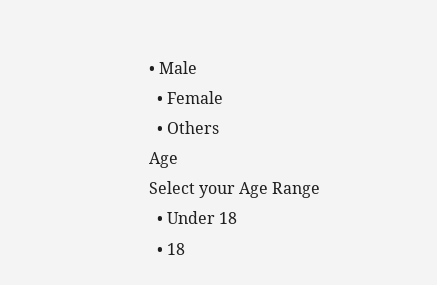• Male
  • Female
  • Others
Age
Select your Age Range
  • Under 18
  • 18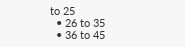to 25
  • 26 to 35
  • 36 to 45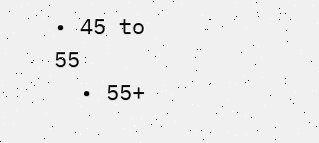• 45 to 55
  • 55+